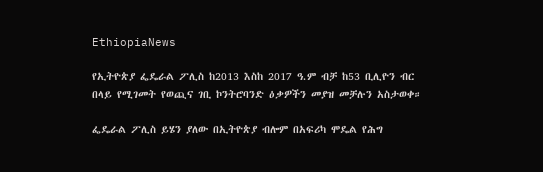EthiopiaNews

የኢትዮጵያ ፌዴራል ፖሊስ ከ2013 እስከ 2017 ዓ.ም ብቻ ከ53 ቢሊዮን ብር በላይ የሚገመት የወጪና ገቢ ኮንትሮባንድ ዕቃዎችን መያዝ መቻሉን አስታወቀ።

ፌዴራል ፖሊስ ይሄን ያለው በኢትዮጵያ ብሎም በአፍሪካ ሞዴል የሕግ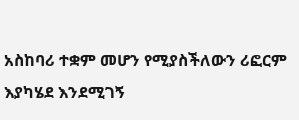አስከባሪ ተቋም መሆን የሚያስችለውን ሪፎርም እያካሄደ እንደሚገኝ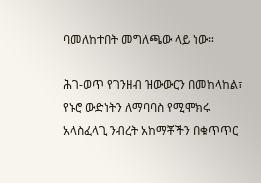ባመለከተበት መግለጫው ላይ ነው።

ሕገ-ወጥ የገንዘብ ዝውውርን በመከላከል፣ የኑሮ ውድነትን ለማባባስ የሚሞክሩ አላስፈላጊ ንብረት አከማቾችን በቁጥጥር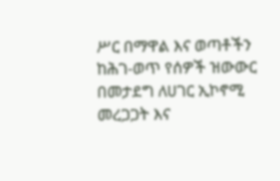ሥር በማዋል እና ወጣቶችን ከሕገ-ወጥ የሰዎች ዝውውር በመታደግ ለሀገር ኢኮኖሚ መረጋጋት እና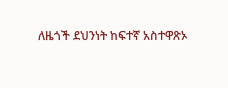ለዜጎች ደህንነት ከፍተኛ አስተዋጽኦ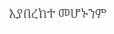እያበረከተ መሆኑንም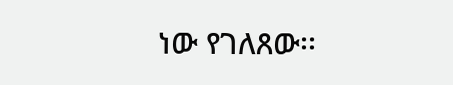ነው የገለጸው፡፡